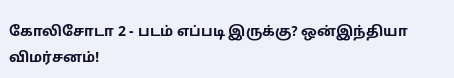கோலிசோடா 2 - படம் எப்படி இருக்கு? ஒன்இந்தியா விமர்சனம்!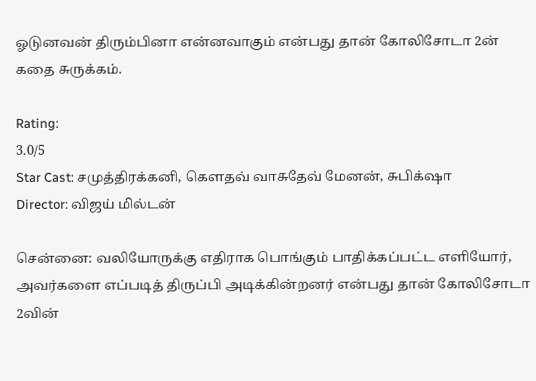ஓடுனவன் திரும்பினா என்னவாகும் என்பது தான் கோலிசோடா 2ன் கதை சுருக்கம்.

Rating:
3.0/5
Star Cast: சமுத்திரக்கனி, கௌதவ் வாசுதேவ் மேனன், சுபிக்‌ஷா
Director: விஜய் மில்டன்

சென்னை: வலியோருக்கு எதிராக பொங்கும் பாதிக்கப்பட்ட எளியோர், அவர்களை எப்படித் திருப்பி அடிக்கின்றனர் என்பது தான் கோலிசோடா 2வின்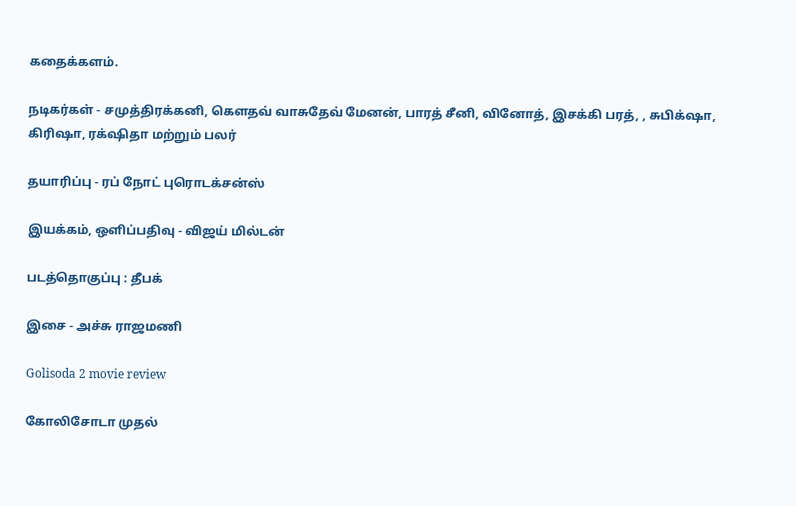கதைக்களம்.

நடிகர்கள் - சமுத்திரக்கனி, கௌதவ் வாசுதேவ் மேனன், பாரத் சீனி, வினோத், இசக்கி பரத், , சுபிக்‌ஷா, கிரிஷா, ரக்‌ஷிதா மற்றும் பலர்

தயாரிப்பு - ரப் நோட் புரொடக்சன்ஸ்

இயக்கம், ஒளிப்பதிவு - விஜய் மில்டன்

படத்தொகுப்பு : தீபக்

இசை - அச்சு ராஜமணி

Golisoda 2 movie review

கோலிசோடா முதல்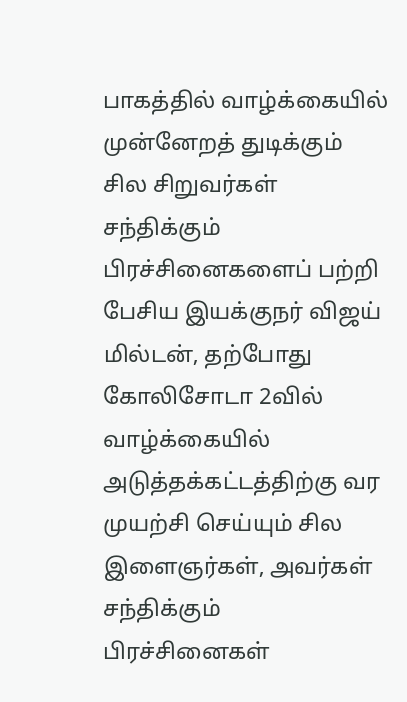பாகத்தில் வாழ்க்கையில் முன்னேறத் துடிக்கும் சில சிறுவர்கள் சந்திக்கும் பிரச்சினைகளைப் பற்றி பேசிய இயக்குநர் விஜய் மில்டன், தற்போது கோலிசோடா 2வில் வாழ்க்கையில் அடுத்தக்கட்டத்திற்கு வர முயற்சி செய்யும் சில இளைஞர்கள், அவர்கள் சந்திக்கும் பிரச்சினைகள்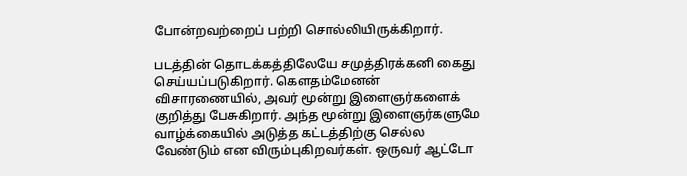போன்றவற்றைப் பற்றி சொல்லியிருக்கிறார்.

படத்தின் தொடக்கத்திலேயே சமுத்திரக்கனி கைது செய்யப்படுகிறார். கௌதம்மேனன் விசாரணையில், அவர் மூன்று இளைஞர்களைக் குறித்து பேசுகிறார். அந்த மூன்று இளைஞர்களுமே வாழ்க்கையில் அடுத்த கட்டத்திற்கு செல்ல வேண்டும் என விரும்புகிறவர்கள். ஒருவர் ஆட்டோ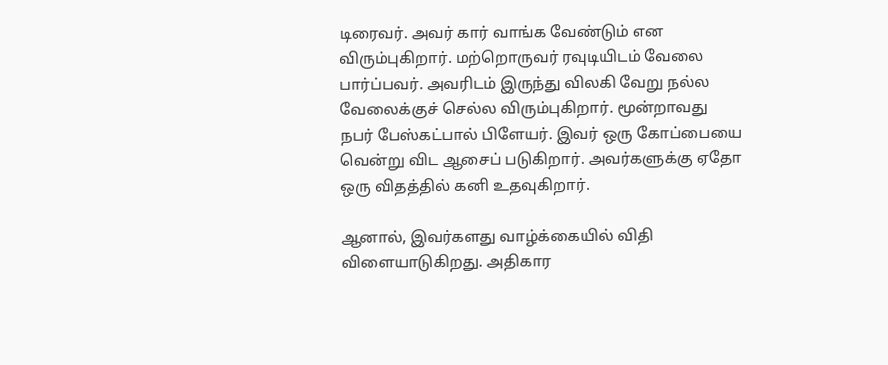டிரைவர். அவர் கார் வாங்க வேண்டும் என விரும்புகிறார். மற்றொருவர் ரவுடியிடம் வேலை பார்ப்பவர். அவரிடம் இருந்து விலகி வேறு நல்ல வேலைக்குச் செல்ல விரும்புகிறார். மூன்றாவது நபர் பேஸ்கட்பால் பிளேயர். இவர் ஒரு கோப்பையை வென்று விட ஆசைப் படுகிறார். அவர்களுக்கு ஏதோ ஒரு விதத்தில் கனி உதவுகிறார்.

ஆனால், இவர்களது வாழ்க்கையில் விதி விளையாடுகிறது. அதிகார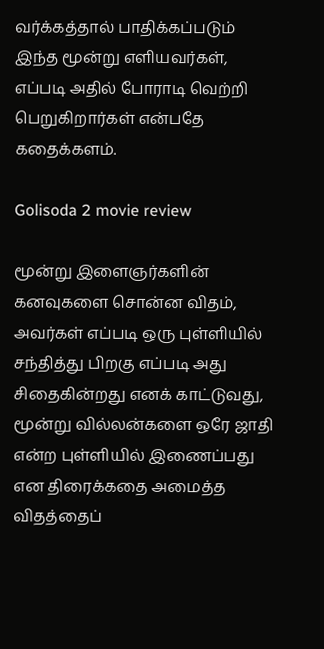வர்க்கத்தால் பாதிக்கப்படும் இந்த மூன்று எளியவர்கள், எப்படி அதில் போராடி வெற்றி பெறுகிறார்கள் என்பதே கதைக்களம்.

Golisoda 2 movie review

மூன்று இளைஞர்களின் கனவுகளை சொன்ன விதம், அவர்கள் எப்படி ஒரு புள்ளியில் சந்தித்து பிறகு எப்படி அது சிதைகின்றது எனக் காட்டுவது, மூன்று வில்லன்களை ஒரே ஜாதி என்ற புள்ளியில் இணைப்பது என திரைக்கதை அமைத்த விதத்தைப்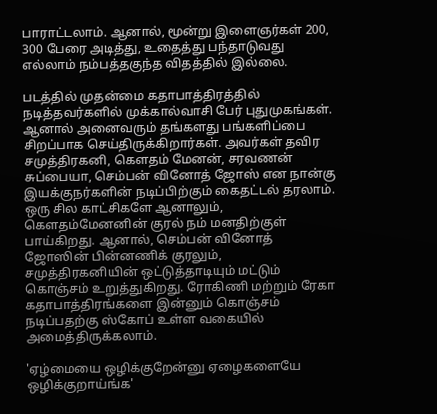பாராட்டலாம். ஆனால், மூன்று இளைஞர்கள் 200, 300 பேரை அடித்து, உதைத்து பந்தாடுவது எல்லாம் நம்பத்தகுந்த விதத்தில் இல்லை.

படத்தில் முதன்மை கதாபாத்திரத்தில் நடித்தவர்களில் முக்கால்வாசி பேர் புதுமுகங்கள். ஆனால் அனைவரும் தங்களது பங்களிப்பை சிறப்பாக செய்திருக்கிறார்கள். அவர்கள் தவிர சமுத்திரகனி, கௌதம் மேனன், சரவணன் சுப்பையா, செம்பன் வினோத் ஜோஸ் என நான்கு இயக்குநர்களின் நடிப்பிற்கும் கைதட்டல் தரலாம். ஒரு சில காட்சிகளே ஆனாலும், கௌதம்மேனனின் குரல் நம் மனதிற்குள் பாய்கிறது. ஆனால், செம்பன் வினோத் ஜோஸின் பின்னணிக் குரலும், சமுத்திரகனியின் ஒட்டுத்தாடியும் மட்டும் கொஞ்சம் உறுத்துகிறது. ரோகிணி மற்றும் ரேகா கதாபாத்திரங்களை இன்னும் கொஞ்சம் நடிப்பதற்கு ஸ்கோப் உள்ள வகையில் அமைத்திருக்கலாம்.

'ஏழ்மையை ஒழிக்குறேன்னு ஏழைகளையே ஒழிக்குறாய்ங்க'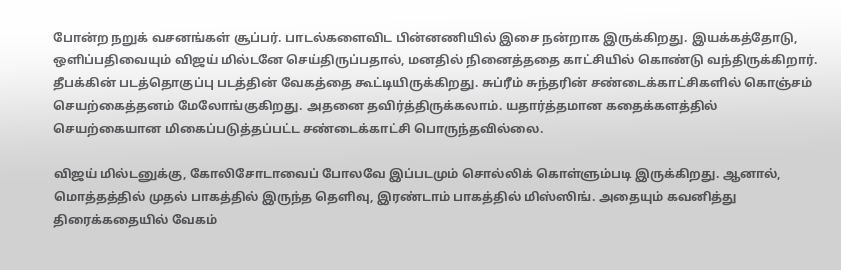போன்ற நறுக் வசனங்கள் சூப்பர். பாடல்களைவிட பின்னணியில் இசை நன்றாக இருக்கிறது. இயக்கத்தோடு, ஒளிப்பதிவையும் விஜய் மில்டனே செய்திருப்பதால், மனதில் நினைத்ததை காட்சியில் கொண்டு வந்திருக்கிறார். தீபக்கின் படத்தொகுப்பு படத்தின் வேகத்தை கூட்டியிருக்கிறது. சுப்ரீம் சுந்தரின் சண்டைக்காட்சிகளில் கொஞ்சம் செயற்கைத்தனம் மேலோங்குகிறது. அதனை தவிர்த்திருக்கலாம். யதார்த்தமான கதைக்களத்தில் செயற்கையான மிகைப்படுத்தப்பட்ட சண்டைக்காட்சி பொருந்தவில்லை.

விஜய் மில்டனுக்கு, கோலிசோடாவைப் போலவே இப்படமும் சொல்லிக் கொள்ளும்படி இருக்கிறது. ஆனால், மொத்தத்தில் முதல் பாகத்தில் இருந்த தெளிவு, இரண்டாம் பாகத்தில் மிஸ்ஸிங். அதையும் கவனித்து திரைக்கதையில் வேகம்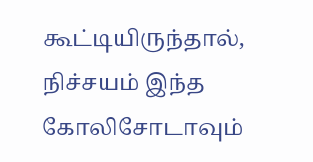கூட்டியிருந்தால், நிச்சயம் இந்த கோலிசோடாவும்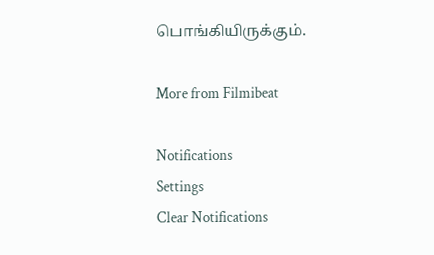பொங்கியிருக்கும்.

More from Filmibeat

Notifications
Settings
Clear Notifications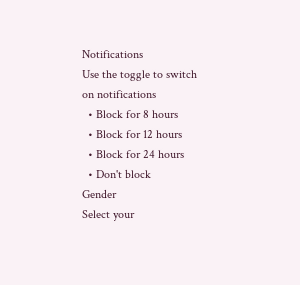Notifications
Use the toggle to switch on notifications
  • Block for 8 hours
  • Block for 12 hours
  • Block for 24 hours
  • Don't block
Gender
Select your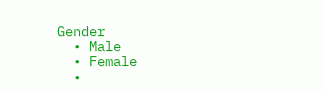Gender
  • Male
  • Female
  •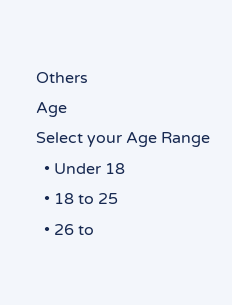Others
Age
Select your Age Range
  • Under 18
  • 18 to 25
  • 26 to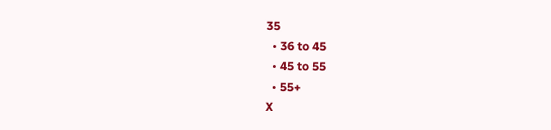35
  • 36 to 45
  • 45 to 55
  • 55+
X